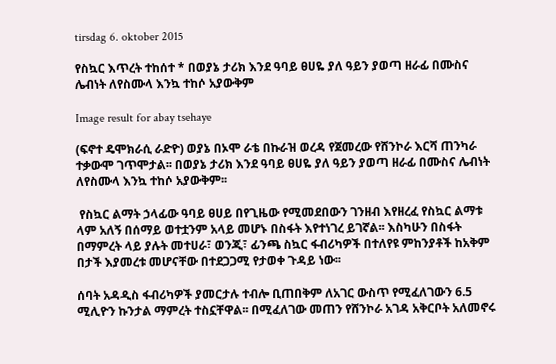tirsdag 6. oktober 2015

የስኳር እጥረት ተከሰተ * በወያኔ ታሪክ እንደ ዓባይ ፀሀዬ ያለ ዓይን ያወጣ ዘራፊ በሙስና ሌብነት ለየስሙላ እንኳ ተከሶ አያውቅም

Image result for abay tsehaye

(ፍኖተ ዴሞክራሲ ራድዮ) ወያኔ በኦሞ ራቴ በኩራዝ ወረዳ የጀመረው የሸንኮራ እርሻ ጠንካራ ተቃውሞ ገጥሞታል፡፡ በወያኔ ታሪክ እንደ ዓባይ ፀሀዬ ያለ ዓይን ያወጣ ዘራፊ በሙስና ሌብነት ለየስሙላ እንኳ ተከሶ አያውቅም፡፡

 የስኳር ልማት ኃላፊው ዓባይ ፀሀይ በየጊዜው የሚመደበውን ገንዘብ እየዘረፈ የስኳር ልማቱ ላም አለኝ በሰማይ ወተቷንም አላይ መሆኑ በስፋት እየተነገረ ይገኛል፡፡ እስካሁን በስፋት በማምረት ላይ ያሉት መተሀራ፣ ወንጂ፣ ፊንጫ ስኳር ፋብሪካዎች በተለየዩ ምከንያቶች ከአቅም በታች እያመረቱ መሆናቸው በተደጋጋሚ የታወቀ ጉዳይ ነው፡፡

ሰባት አዳዲስ ፋብሪካዎች ያመርታሉ ተብሎ ቢጠበቅም ለአገር ውስጥ የሚፈለገውን 6.5 ሚሊዮን ኩንታል ማምረት ተስኗቸዋል፡፡ በሚፈለገው መጠን የሸንኮራ አገዳ አቅርቦት አለመኖሩ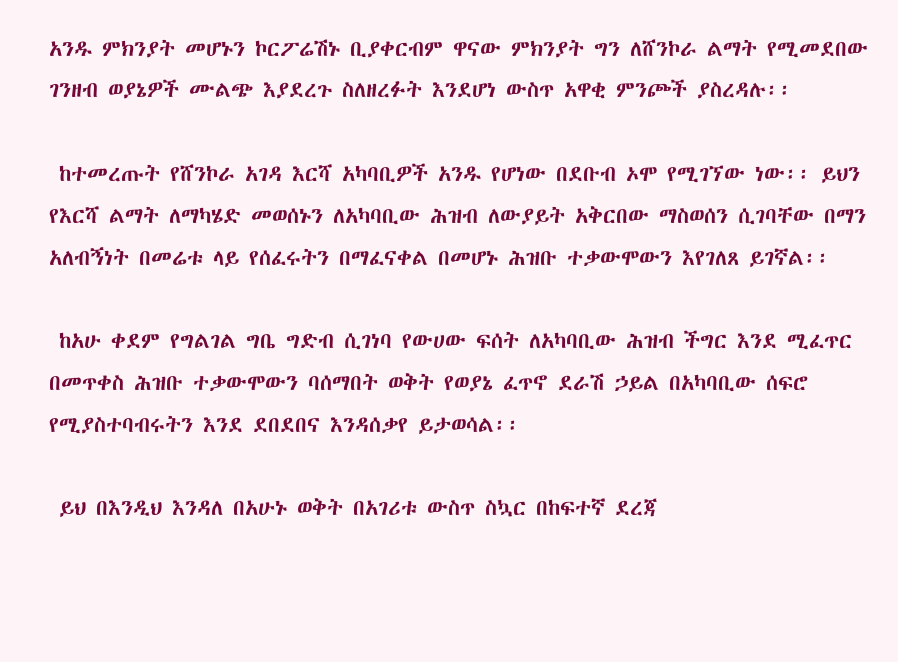አንዱ ምክንያት መሆኑን ኮርፖሬሽኑ ቢያቀርብም ዋናው ምክንያት ግን ለሸንኮራ ልማት የሚመደበው ገንዘብ ወያኔዎች ሙልጭ እያደረጉ ስለዘረፉት እንደሆነ ውስጥ አዋቂ ምንጮች ያስረዳሉ፡፡

 ከተመረጡት የሸንኮራ አገዳ እርሻ አካባቢዎች አንዱ የሆነው በደቡብ ኦሞ የሚገኘው ነው፡፡ ይህን የእርሻ ልማት ለማካሄድ መወሰኑን ለአካባቢው ሕዝብ ለውያይት አቅርበው ማስወሰን ሲገባቸው በማን አለብኝነት በመሬቱ ላይ የሰፈሩትን በማፈናቀል በመሆኑ ሕዝቡ ተቃውሞውን እየገለጸ ይገኛል፡፡

 ከአሁ ቀደም የግልገል ግቤ ግድብ ሲገነባ የውሀው ፍሰት ለአካባቢው ሕዝብ ችግር እንደ ሚፈጥር በመጥቀስ ሕዝቡ ተቃውሞውን ባሰማበት ወቅት የወያኔ ፈጥኖ ደራሽ ኃይል በአካባቢው ሰፍሮ የሚያስተባብሩትን እንደ ደበደበና እንዳሰቃየ ይታወሳል፡፡

 ይህ በእንዲህ እንዳለ በአሁኑ ወቅት በአገሪቱ ውስጥ ስኳር በከፍተኛ ደረጃ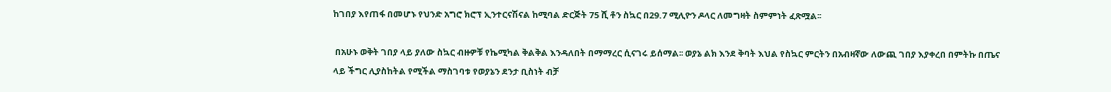ከገበያ እየጠፋ በመሆኑ የህንድ አግሮ ክሮፕ ኢንተርናሽናል ከሚባል ድርጅት 75 ሺ ቶን ስኳር በ29.7 ሚሊዮን ዶላር ለመግዛት ስምምነት ፈጽሟል፡፡

 በአሁኑ ወቅት ገበያ ላይ ያለው ስኳር ብዙዎቹ የኬሚካል ቅልቅል እንዳለበት በማማረር ሲናገሩ ይሰማል፡፡ ወያኔ ልክ እንደ ቅባት እህል የስኳር ምርትን በአብዛኛው ለውጪ ገበያ እያቀረበ በምትኩ በጤና ላይ ችግር ሊያስከትል የሚችል ማስገባቱ የወያኔን ደንታ ቢስነት ብቻ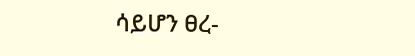ሳይሆን ፀረ-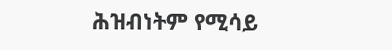ሕዝብነትም የሚሳይ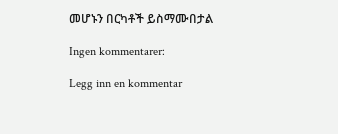መሆኑን በርካቶች ይስማሙበታል

Ingen kommentarer:

Legg inn en kommentar